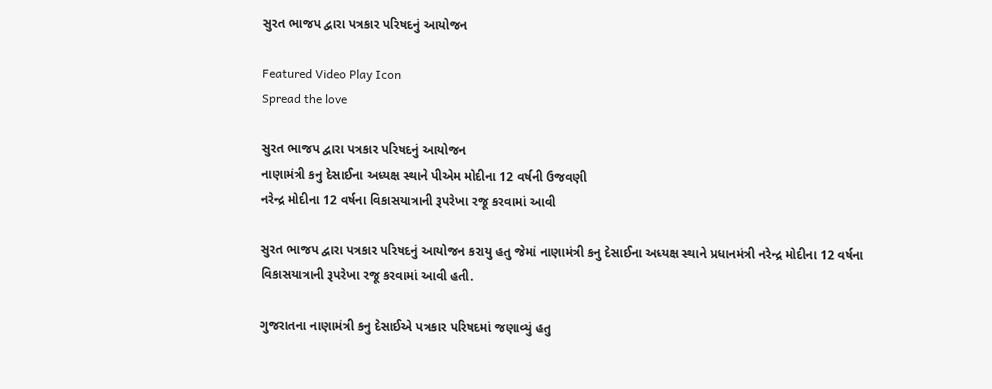સુરત ભાજપ દ્વારા પત્રકાર પરિષદનું આયોજન

Featured Video Play Icon
Spread the love

સુરત ભાજપ દ્વારા પત્રકાર પરિષદનું આયોજન
નાણામંત્રી કનુ દેસાઈના અધ્યક્ષ સ્થાને પીએમ મોદીના 12 વર્ષની ઉજવણી
નરેન્દ્ર મોદીના 12 વર્ષના વિકાસયાત્રાની રૂપરેખા રજૂ કરવામાં આવી

સુરત ભાજપ દ્વારા પત્રકાર પરિષદનું આયોજન કરાયુ હતુ જેમાં નાણામંત્રી કનુ દેસાઈના અધ્યક્ષ સ્થાને પ્રધાનમંત્રી નરેન્દ્ર મોદીના 12 વર્ષના વિકાસયાત્રાની રૂપરેખા રજૂ કરવામાં આવી હતી.

ગુજરાતના નાણામંત્રી કનુ દેસાઈએ પત્રકાર પરિષદમાં જણાવ્યું હતુ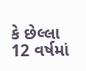કે છેલ્લા 12 વર્ષમાં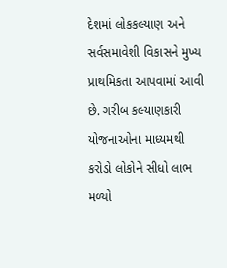દેશમાં લોકકલ્યાણ અને સર્વસમાવેશી વિકાસને મુખ્ય પ્રાથમિકતા આપવામાં આવી છે. ગરીબ કલ્યાણકારી યોજનાઓના માધ્યમથી કરોડો લોકોને સીધો લાભ મળ્યો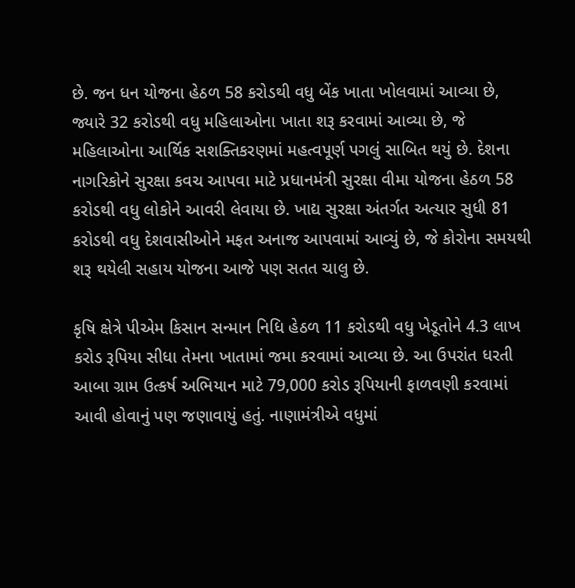છે. જન ધન યોજના હેઠળ 58 કરોડથી વધુ બેંક ખાતા ખોલવામાં આવ્યા છે, જ્યારે 32 કરોડથી વધુ મહિલાઓના ખાતા શરૂ કરવામાં આવ્યા છે, જે મહિલાઓના આર્થિક સશક્તિકરણમાં મહત્વપૂર્ણ પગલું સાબિત થયું છે. દેશના નાગરિકોને સુરક્ષા કવચ આપવા માટે પ્રધાનમંત્રી સુરક્ષા વીમા યોજના હેઠળ 58 કરોડથી વધુ લોકોને આવરી લેવાયા છે. ખાદ્ય સુરક્ષા અંતર્ગત અત્યાર સુધી 81 કરોડથી વધુ દેશવાસીઓને મફત અનાજ આપવામાં આવ્યું છે, જે કોરોના સમયથી શરૂ થયેલી સહાય યોજના આજે પણ સતત ચાલુ છે.

કૃષિ ક્ષેત્રે પીએમ કિસાન સન્માન નિધિ હેઠળ 11 કરોડથી વધુ ખેડૂતોને 4.3 લાખ કરોડ રૂપિયા સીધા તેમના ખાતામાં જમા કરવામાં આવ્યા છે. આ ઉપરાંત ધરતી આબા ગ્રામ ઉત્કર્ષ અભિયાન માટે 79,000 કરોડ રૂપિયાની ફાળવણી કરવામાં આવી હોવાનું પણ જણાવાયું હતું. નાણામંત્રીએ વધુમાં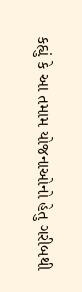કહ્યું કે આ તમામ યોજનાઓનો હેતુ ગરીબથી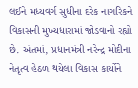લઈને મધ્યવર્ગ સુધીના દરેક નાગરિકને વિકાસની મુખ્યધારામાં જોડવાનો રહ્યો છે. અંતમાં, પ્રધાનમંત્રી નરેન્દ્ર મોદીના નેતૃત્વ હેઠળ થયેલા વિકાસ કાર્યોને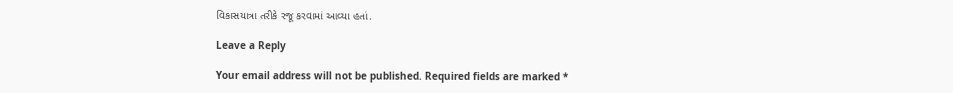વિકાસયાત્રા તરીકે રજૂ કરવામાં આવ્યા હતાં.

Leave a Reply

Your email address will not be published. Required fields are marked *